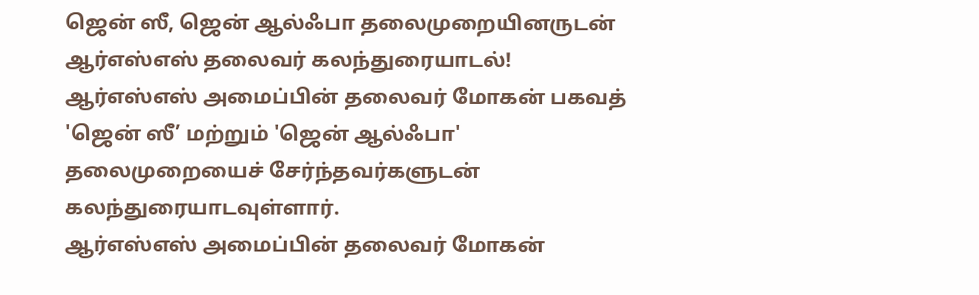ஜென் ஸீ, ஜென் ஆல்ஃபா தலைமுறையினருடன் ஆர்எஸ்எஸ் தலைவர் கலந்துரையாடல்!
ஆர்எஸ்எஸ் அமைப்பின் தலைவர் மோகன் பகவத் 'ஜென் ஸீ’ மற்றும் 'ஜென் ஆல்ஃபா' தலைமுறையைச் சேர்ந்தவர்களுடன் கலந்துரையாடவுள்ளார்.
ஆர்எஸ்எஸ் அமைப்பின் தலைவர் மோகன்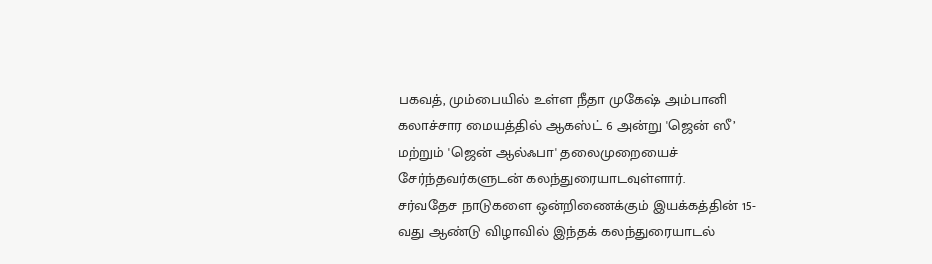பகவத், மும்பையில் உள்ள நீதா முகேஷ் அம்பானி கலாச்சார மையத்தில் ஆகஸ்ட் 6 அன்று 'ஜென் ஸீ’ மற்றும் 'ஜென் ஆல்ஃபா' தலைமுறையைச் சேர்ந்தவர்களுடன் கலந்துரையாடவுள்ளார்.
சர்வதேச நாடுகளை ஒன்றிணைக்கும் இயக்கத்தின் 15-வது ஆண்டு விழாவில் இந்தக் கலந்துரையாடல்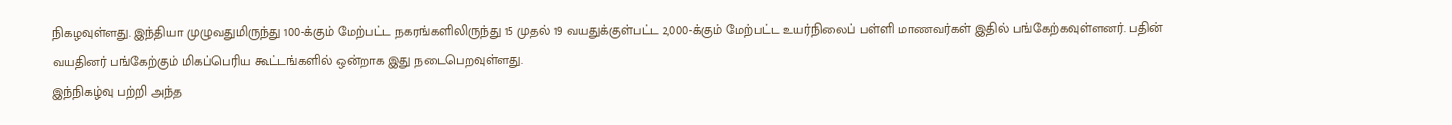நிகழவுள்ளது. இந்தியா முழுவதுமிருந்து 100-க்கும் மேற்பட்ட நகரங்களிலிருந்து 15 முதல் 19 வயதுக்குள்பட்ட 2,000-க்கும் மேற்பட்ட உயர்நிலைப் பள்ளி மாணவர்கள் இதில் பங்கேற்கவுள்ளனர். பதின் வயதினர் பங்கேற்கும் மிகப்பெரிய கூட்டங்களில் ஒன்றாக இது நடைபெறவுள்ளது.
இந்நிகழ்வு பற்றி அந்த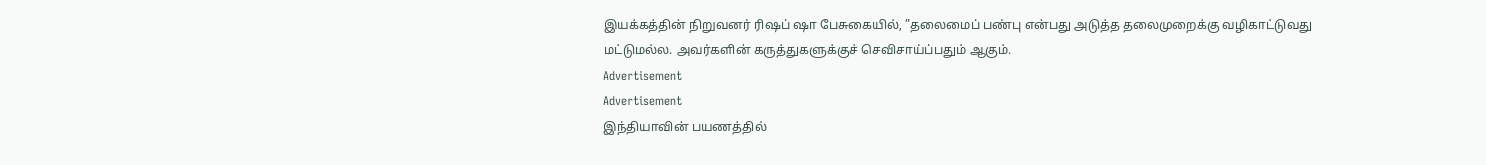இயக்கத்தின் நிறுவனர் ரிஷப் ஷா பேசுகையில், ”தலைமைப் பண்பு என்பது அடுத்த தலைமுறைக்கு வழிகாட்டுவது மட்டுமல்ல. அவர்களின் கருத்துகளுக்குச் செவிசாய்ப்பதும் ஆகும்.
Advertisement
Advertisement
இந்தியாவின் பயணத்தில்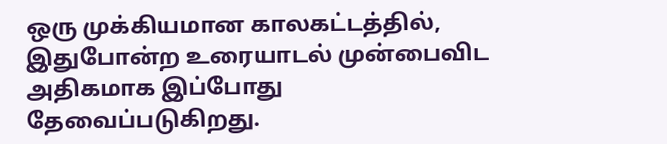ஒரு முக்கியமான காலகட்டத்தில், இதுபோன்ற உரையாடல் முன்பைவிட அதிகமாக இப்போது தேவைப்படுகிறது.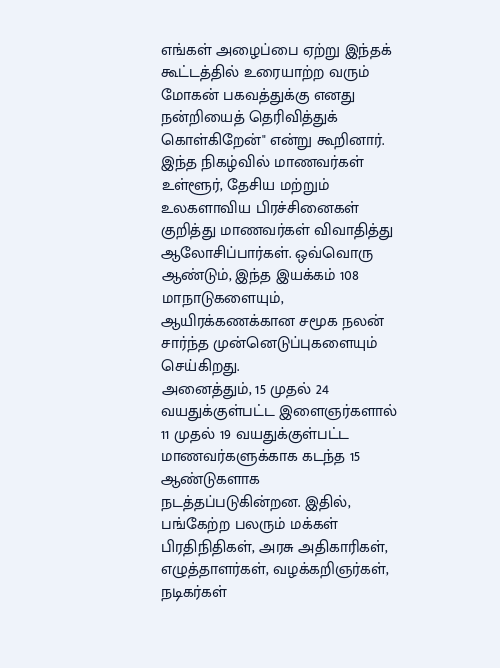எங்கள் அழைப்பை ஏற்று இந்தக் கூட்டத்தில் உரையாற்ற வரும் மோகன் பகவத்துக்கு எனது நன்றியைத் தெரிவித்துக் கொள்கிறேன்" என்று கூறினார்.
இந்த நிகழ்வில் மாணவர்கள் உள்ளூர், தேசிய மற்றும் உலகளாவிய பிரச்சினைகள் குறித்து மாணவர்கள் விவாதித்து ஆலோசிப்பார்கள். ஒவ்வொரு ஆண்டும், இந்த இயக்கம் 108 மாநாடுகளையும், ஆயிரக்கணக்கான சமூக நலன் சார்ந்த முன்னெடுப்புகளையும் செய்கிறது.
அனைத்தும், 15 முதல் 24 வயதுக்குள்பட்ட இளைஞர்களால் 11 முதல் 19 வயதுக்குள்பட்ட மாணவர்களுக்காக கடந்த 15 ஆண்டுகளாக நடத்தப்படுகின்றன. இதில், பங்கேற்ற பலரும் மக்கள் பிரதிநிதிகள், அரசு அதிகாரிகள், எழுத்தாளர்கள், வழக்கறிஞர்கள், நடிகர்கள்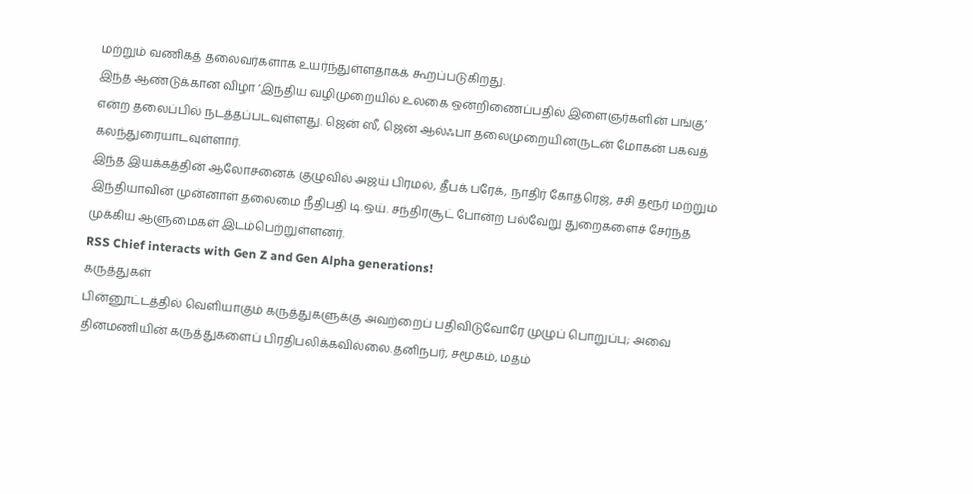மற்றும் வணிகத் தலைவர்களாக உயர்ந்துள்ளதாகக் கூறப்படுகிறது.
இந்த ஆண்டுக்கான விழா ’இந்திய வழிமுறையில் உலகை ஒன்றிணைப்பதில் இளைஞர்களின் பங்கு’ என்ற தலைப்பில் நடத்தப்படவுள்ளது. ஜென் ஸீ, ஜென் ஆல்ஃபா தலைமுறையினருடன் மோகன் பகவத் கலந்துரையாடவுள்ளார்.
இந்த இயக்கத்தின் ஆலோசனைக் குழுவில் அஜய் பிரமல், தீபக் பரேக், நாதிர் கோத்ரெஜ், சசி தரூர் மற்றும் இந்தியாவின் முன்னாள் தலைமை நீதிபதி டி.ஒய். சந்திரசூட் போன்ற பல்வேறு துறைகளைச் சேர்ந்த முக்கிய ஆளுமைகள் இடம்பெற்றுள்ளனர்.
RSS Chief interacts with Gen Z and Gen Alpha generations!
கருத்துகள்
பின்னூட்டத்தில் வெளியாகும் கருத்துகளுக்கு அவற்றைப் பதிவிடுவோரே முழுப் பொறுப்பு; அவை தினமணியின் கருத்துகளைப் பிரதிபலிக்கவில்லை.தனிநபர், சமூகம், மதம்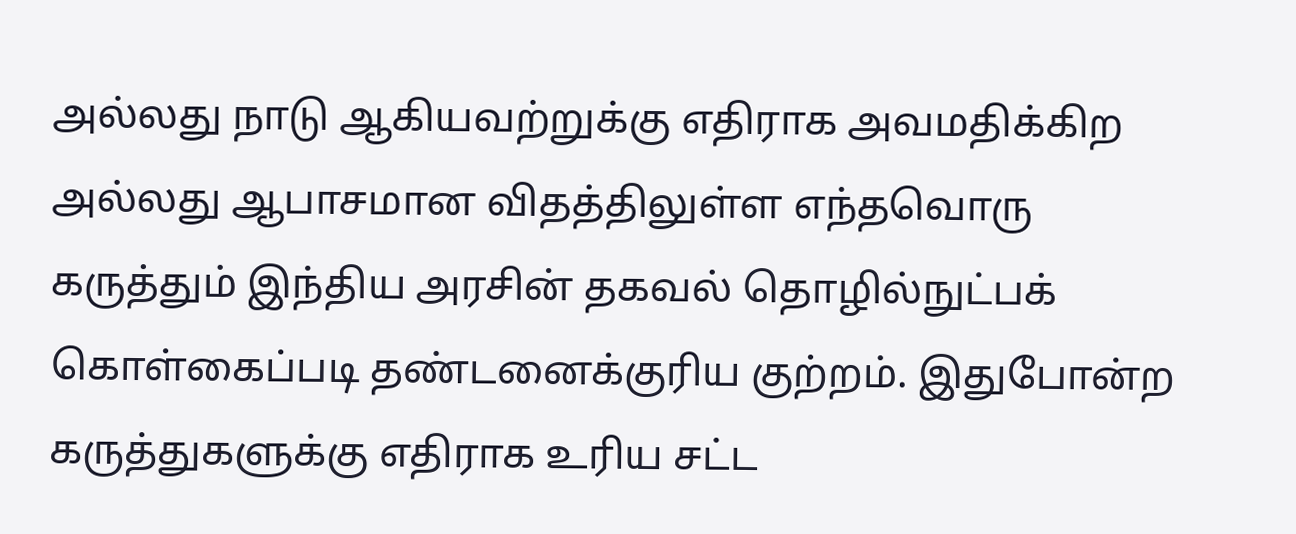அல்லது நாடு ஆகியவற்றுக்கு எதிராக அவமதிக்கிற அல்லது ஆபாசமான விதத்திலுள்ள எந்தவொரு கருத்தும் இந்திய அரசின் தகவல் தொழில்நுட்பக் கொள்கைப்படி தண்டனைக்குரிய குற்றம். இதுபோன்ற கருத்துகளுக்கு எதிராக உரிய சட்ட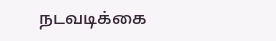நடவடிக்கை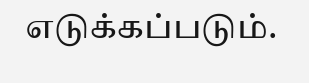எடுக்கப்படும்.